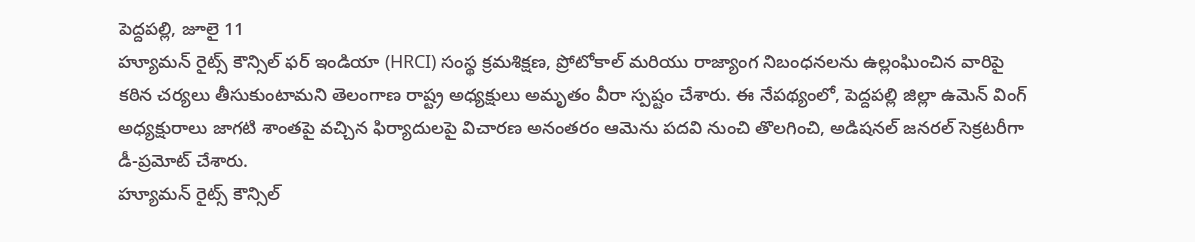పెద్దపల్లి, జూలై 11
హ్యూమన్ రైట్స్ కౌన్సిల్ ఫర్ ఇండియా (HRCI) సంస్థ క్రమశిక్షణ, ప్రోటోకాల్ మరియు రాజ్యాంగ నిబంధనలను ఉల్లంఘించిన వారిపై కఠిన చర్యలు తీసుకుంటామని తెలంగాణ రాష్ట్ర అధ్యక్షులు అమృతం వీరా స్పష్టం చేశారు. ఈ నేపథ్యంలో, పెద్దపల్లి జిల్లా ఉమెన్ వింగ్ అధ్యక్షురాలు జాగటి శాంతపై వచ్చిన ఫిర్యాదులపై విచారణ అనంతరం ఆమెను పదవి నుంచి తొలగించి, అడిషనల్ జనరల్ సెక్రటరీగా డీ-ప్రమోట్ చేశారు.
హ్యూమన్ రైట్స్ కౌన్సిల్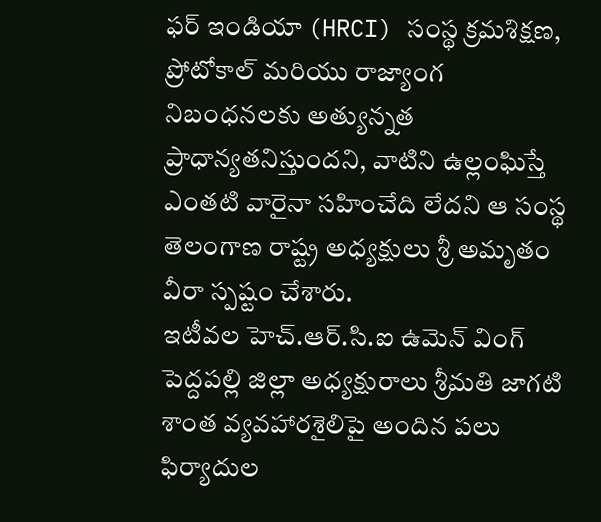ఫర్ ఇండియా (HRCI) సంస్థ క్రమశిక్షణ, ప్రోటోకాల్ మరియు రాజ్యాంగ నిబంధనలకు అత్యున్నత ప్రాధాన్యతనిస్తుందని, వాటిని ఉల్లంఘిస్తే ఎంతటి వారైనా సహించేది లేదని ఆ సంస్థ తెలంగాణ రాష్ట్ర అధ్యక్షులు శ్రీ అమృతం వీరా స్పష్టం చేశారు.
ఇటీవల హెచ్.ఆర్.సి.ఐ ఉమెన్ వింగ్ పెద్దపల్లి జిల్లా అధ్యక్షురాలు శ్రీమతి జాగటి శాంత వ్యవహారశైలిపై అందిన పలు ఫిర్యాదుల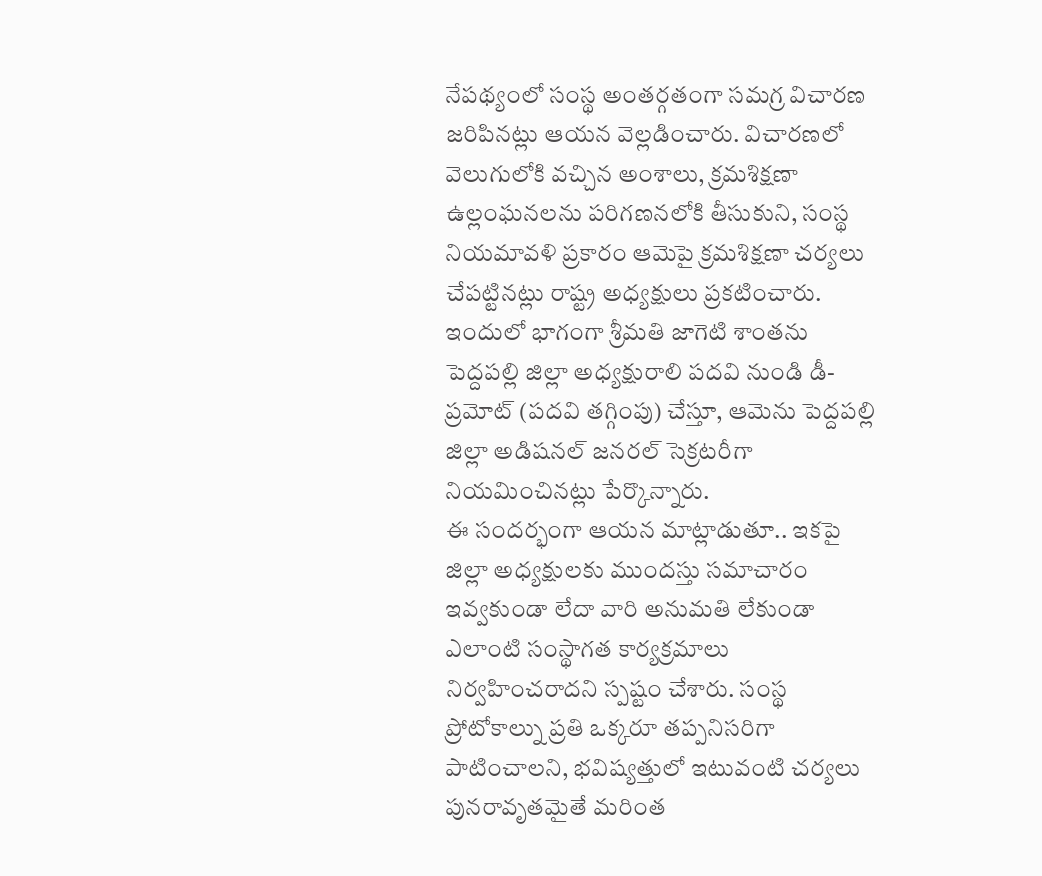నేపథ్యంలో సంస్థ అంతర్గతంగా సమగ్ర విచారణ జరిపినట్లు ఆయన వెల్లడించారు. విచారణలో వెలుగులోకి వచ్చిన అంశాలు, క్రమశిక్షణా ఉల్లంఘనలను పరిగణనలోకి తీసుకుని, సంస్థ నియమావళి ప్రకారం ఆమెపై క్రమశిక్షణా చర్యలు చేపట్టినట్లు రాష్ట్ర అధ్యక్షులు ప్రకటించారు.
ఇందులో భాగంగా శ్రీమతి జాగెటి శాంతను పెద్దపల్లి జిల్లా అధ్యక్షురాలి పదవి నుండి డీ-ప్రమోట్ (పదవి తగ్గింపు) చేస్తూ, ఆమెను పెద్దపల్లి జిల్లా అడిషనల్ జనరల్ సెక్రటరీగా నియమించినట్లు పేర్కొన్నారు.
ఈ సందర్భంగా ఆయన మాట్లాడుతూ.. ఇకపై జిల్లా అధ్యక్షులకు ముందస్తు సమాచారం ఇవ్వకుండా లేదా వారి అనుమతి లేకుండా ఎలాంటి సంస్థాగత కార్యక్రమాలు నిర్వహించరాదని స్పష్టం చేశారు. సంస్థ ప్రోటోకాల్ను ప్రతి ఒక్కరూ తప్పనిసరిగా పాటించాలని, భవిష్యత్తులో ఇటువంటి చర్యలు పునరావృతమైతే మరింత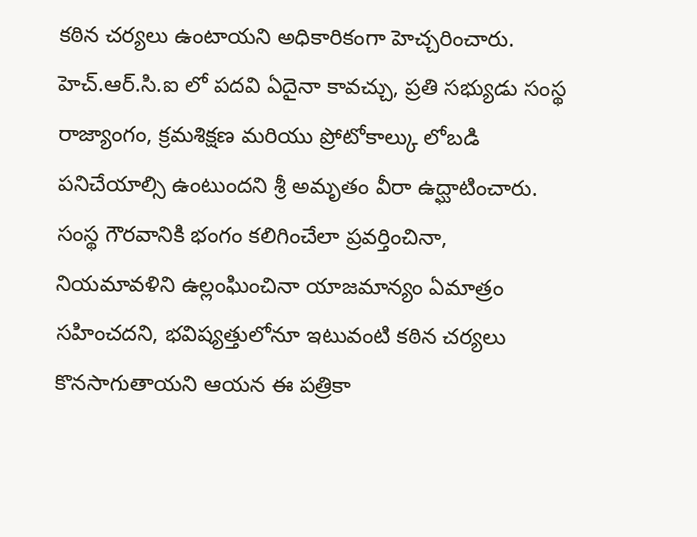కఠిన చర్యలు ఉంటాయని అధికారికంగా హెచ్చరించారు.
హెచ్.ఆర్.సి.ఐ లో పదవి ఏదైనా కావచ్చు, ప్రతి సభ్యుడు సంస్థ రాజ్యాంగం, క్రమశిక్షణ మరియు ప్రోటోకాల్కు లోబడి పనిచేయాల్సి ఉంటుందని శ్రీ అమృతం వీరా ఉద్ఘాటించారు. సంస్థ గౌరవానికి భంగం కలిగించేలా ప్రవర్తించినా, నియమావళిని ఉల్లంఘించినా యాజమాన్యం ఏమాత్రం సహించదని, భవిష్యత్తులోనూ ఇటువంటి కఠిన చర్యలు కొనసాగుతాయని ఆయన ఈ పత్రికా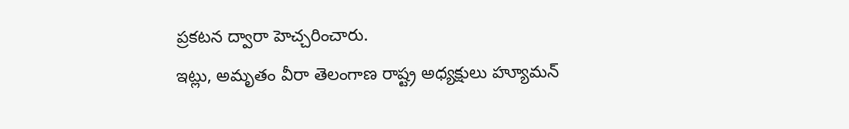ప్రకటన ద్వారా హెచ్చరించారు.
ఇట్లు, అమృతం వీరా తెలంగాణ రాష్ట్ర అధ్యక్షులు హ్యూమన్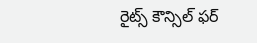రైట్స్ కౌన్సిల్ ఫర్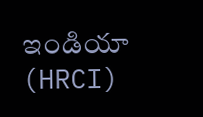ఇండియా (HRCI)